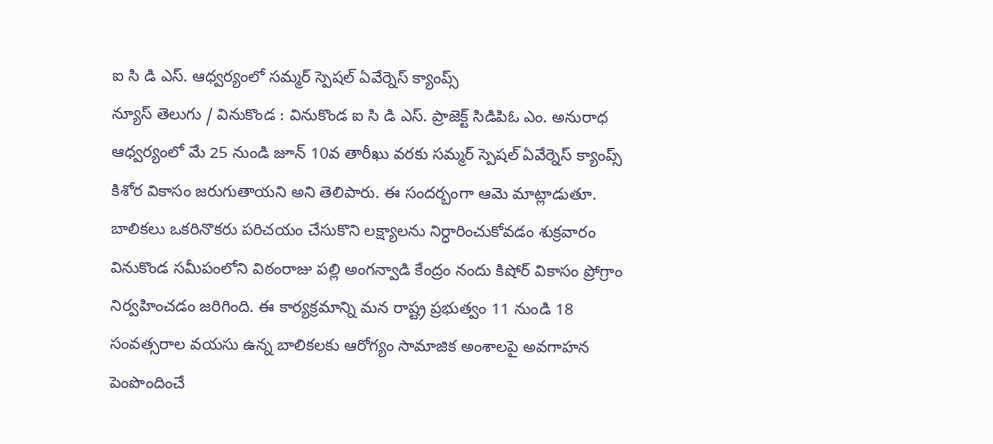ఐ సి డి ఎస్. ఆధ్వర్యంలో సమ్మర్ స్పెషల్ ఏవేర్నెస్ క్యాంప్స్
న్యూస్ తెలుగు / వినుకొండ : వినుకొండ ఐ సి డి ఎస్. ప్రాజెక్ట్ సిడిపిఓ ఎం. అనురాధ ఆధ్వర్యంలో మే 25 నుండి జూన్ 10వ తారీఖు వరకు సమ్మర్ స్పెషల్ ఏవేర్నెస్ క్యాంప్స్ కిశోర వికాసం జరుగుతాయని అని తెలిపారు. ఈ సందర్బంగా ఆమె మాట్లాడుతూ. బాలికలు ఒకరినొకరు పరిచయం చేసుకొని లక్ష్యాలను నిర్ధారించుకోవడం శుక్రవారం వినుకొండ సమీపంలోని విఠంరాజు పల్లి అంగన్వాడి కేంద్రం నందు కిషోర్ వికాసం ప్రోగ్రాం నిర్వహించడం జరిగింది. ఈ కార్యక్రమాన్ని మన రాష్ట్ర ప్రభుత్వం 11 నుండి 18 సంవత్సరాల వయసు ఉన్న బాలికలకు ఆరోగ్యం సామాజిక అంశాలపై అవగాహన పెంపొందించే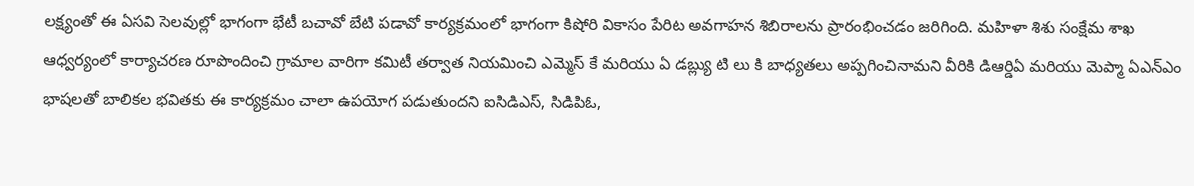లక్ష్యంతో ఈ ఏసవి సెలవుల్లో భాగంగా భేటీ బచావో బేటి పడావో కార్యక్రమంలో భాగంగా కిషోరి వికాసం పేరిట అవగాహన శిబిరాలను ప్రారంభించడం జరిగింది. మహిళా శిశు సంక్షేమ శాఖ ఆధ్వర్యంలో కార్యాచరణ రూపొందించి గ్రామాల వారిగా కమిటీ తర్వాత నియమించి ఎమ్మెస్ కే మరియు ఏ డబ్ల్యు టి లు కి బాధ్యతలు అప్పగించినామని వీరికి డిఆర్డిఏ మరియు మెప్మా ఏఎన్ఎం భాషలతో బాలికల భవితకు ఈ కార్యక్రమం చాలా ఉపయోగ పడుతుందని ఐసిడిఎస్, సిడిపిఓ,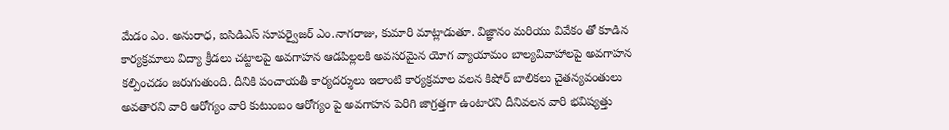మేడం ఎం. అనురాధ, ఐసిడిఎస్ సూపర్వైజర్ ఎం.నాగరాజు, కుమారి మాట్లాడుతూ. విజ్ఞానం మరియు వివేకం తో కూడిన కార్యక్రమాలు విద్యా క్రీడలు చట్టాలపై అవగాహన ఆడపిల్లలకి అవసరమైన యోగ వ్యాయామం బాల్యవివాహాలపై అవగాహన కల్పించడం జరుగుతుంది. దీనికి పంచాయతీ కార్యదర్శులు ఇలాంటి కార్యక్రమాల వలన కిషోర్ బాలికలు చైతన్యవంతులు అవతారని వారి ఆరోగ్యం వారి కుటుంబం ఆరోగ్యం పై అవగాహన పెరిగి జాగ్రత్తగా ఉంటారని దీనివలన వారి భవిష్యత్తు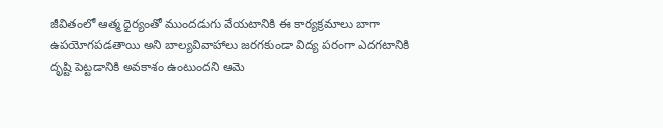జీవితంలో ఆత్మ ధైర్యంతో ముందడుగు వేయటానికి ఈ కార్యక్రమాలు బాగా ఉపయోగపడతాయి అని బాల్యవివాహాలు జరగకుండా విద్య పరంగా ఎదగటానికి దృష్టి పెట్టడానికి అవకాశం ఉంటుందని ఆమె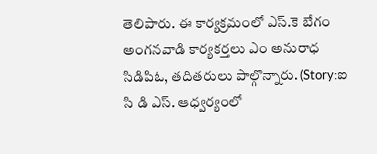తెలిపారు. ఈ కార్యక్రమంలో ఎస్.కె బేగం అంగనవాడి కార్యకర్తలు ఎం అనురాధ సిడిపిఓ, తదితరులు పాల్గొన్నారు. (Story:ఐ సి డి ఎస్. ఆధ్వర్యంలో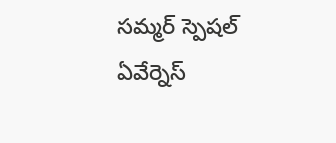సమ్మర్ స్పెషల్ ఏవేర్నెస్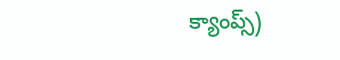క్యాంప్స్)